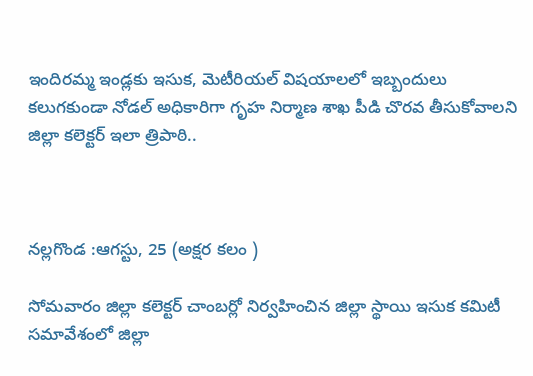ఇందిరమ్మ ఇండ్లకు ఇసుక, మెటీరియల్ విషయాలలో ఇబ్బందులు కలుగకుండా నోడల్ అధికారిగా గృహ నిర్మాణ శాఖ పీడి చొరవ తీసుకోవాలని జిల్లా కలెక్టర్ ఇలా త్రిపాఠి..



నల్లగొండ :ఆగస్టు, 25 (అక్షర కలం )

సోమవారం జిల్లా కలెక్టర్ చాంబర్లో నిర్వహించిన జిల్లా స్థాయి ఇసుక కమిటీ సమావేశంలో జిల్లా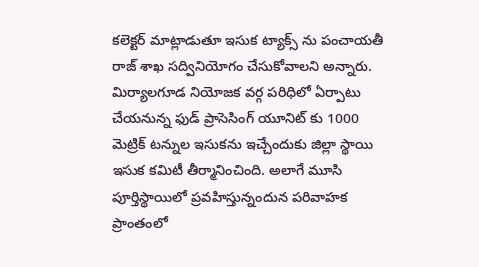కలెక్టర్ మాట్లాడుతూ ఇసుక ట్యాక్స్ ను పంచాయతీ రాజ్ శాఖ సద్వినియోగం చేసుకోవాలని అన్నారు.
మిర్యాలగూడ నియోజక వర్గ పరిధిలో ఏర్పాటు చేయనున్న ఫుడ్ ప్రాసెసింగ్ యూనిట్ కు 1000 మెట్రిక్ టన్నుల ఇసుకను ఇచ్చేందుకు జిల్లా స్థాయి ఇసుక కమిటీ తీర్మానించింది. అలాగే మూసి పూర్తిస్థాయిలో ప్రవహిస్తున్నందున పరివాహక ప్రాంతంలో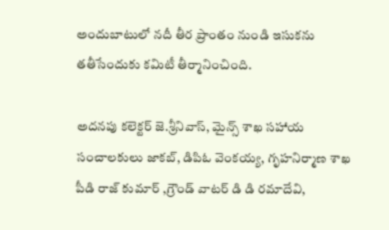అందుబాటులో నదీ తీర ప్రాంతం నుండి ఇసుకను తతీసేందుకు కమిటీ తీర్మానించింది.

అదనపు కలెక్టర్ జె.శ్రీనివాస్, మైన్స్ శాఖ సహాయ సంచాలకులు జాకబ్, డిపిఓ వెంకయ్య, గృహనిర్మాణ శాఖ పీడి రాజ్ కుమార్ ,గ్రౌండ్ వాటర్ డి డి రమాదేవి,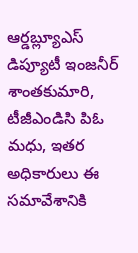ఆర్డబ్ల్యూఎస్ డిప్యూటీ ఇంజనీర్ శాంతకుమారి, టీజీఎండిసి పిఓ మధు, ఇతర అధికారులు ఈ సమావేశానికి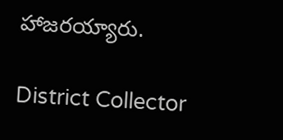హాజరయ్యారు.

District Collector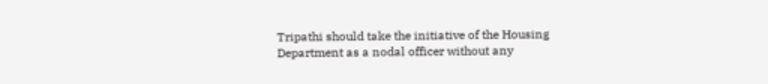Tripathi should take the initiative of the Housing Department as a nodal officer without any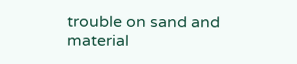trouble on sand and material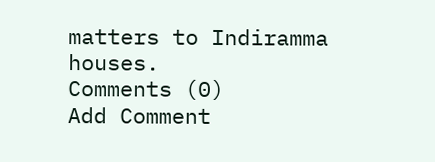matters to Indiramma houses.
Comments (0)
Add Comment